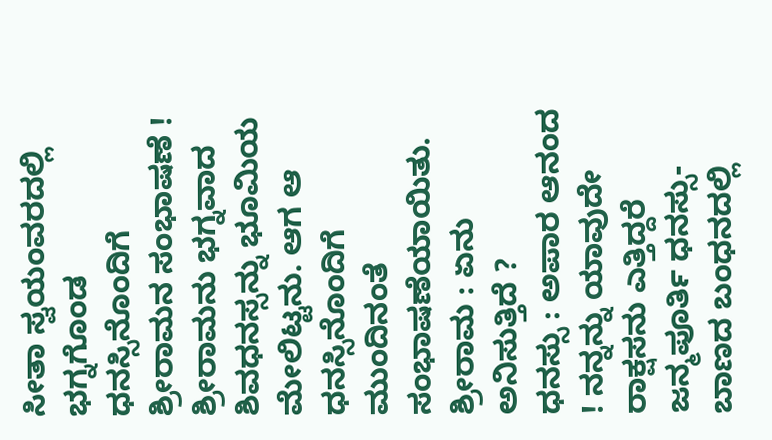ಸೀತಾ ಸ್ವಯಂವರದಲ್ಲಿ ಭಗ್ನಗೊಂಡ ಧನಸ್ಸಿನೊಂದಿಗೆ ಶ್ರೀರಾಮನ ಸಂಭಾಷಣೆ !
ಶ್ರೀರಾಮನು ಭಗ್ನವಾದ ಶಿವಧನಸ್ಸನ್ನು ಭೂಮಿಯ ಮೇಲಿಟ್ಟನು. ಆಗ ಆ ಧನಸ್ಸಿನೊಂದಿಗೆ ಮುಂದಿನಂತೆ ಸಂಭಾಷಣೆಯಾಯಿತು.
ಶ್ರೀರಾಮ : ಏನು ಅನಿಸುತ್ತಿದೆ ?
ಧನಸ್ಸು : ಅಪಾರ ಆನಂದ ! ನನ್ನನ್ನು ಯಾವುದೇ ರಾಕ್ಷಸನು ಎತ್ತಿದ್ದರೆ ಜನ್ಮಪೂರ್ತಿ ಧನಸ್ಸು-ಬಾಣದ ಬಂಧನದಲ್ಲಿ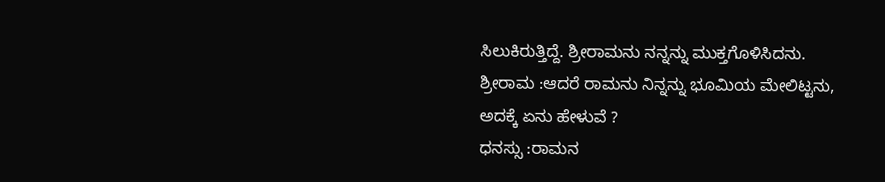ಸಿಲುಕಿರುತ್ತಿದ್ದೆ. ಶ್ರೀರಾಮನು ನನ್ನನ್ನು ಮುಕ್ತಗೊಳಿಸಿದನು.
ಶ್ರೀರಾಮ :ಆದರೆ ರಾಮನು ನಿನ್ನನ್ನು ಭೂಮಿಯ ಮೇಲಿಟ್ಟನು, ಅದಕ್ಕೆ ಏನು ಹೇಳುವೆ ?
ಧನಸ್ಸು :ರಾಮನ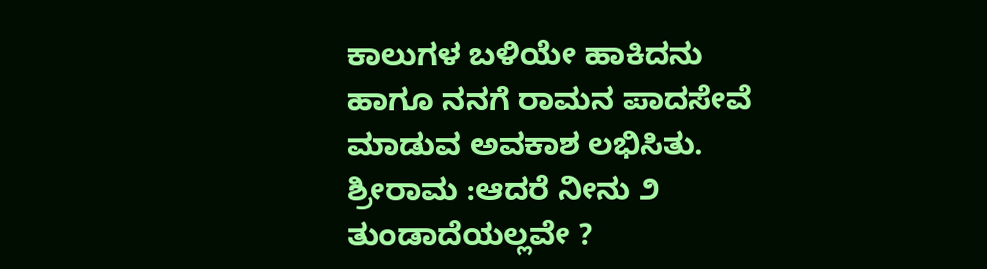ಕಾಲುಗಳ ಬಳಿಯೇ ಹಾಕಿದನು ಹಾಗೂ ನನಗೆ ರಾಮನ ಪಾದಸೇವೆ ಮಾಡುವ ಅವಕಾಶ ಲಭಿಸಿತು.
ಶ್ರೀರಾಮ :ಆದರೆ ನೀನು ೨ ತುಂಡಾದೆಯಲ್ಲವೇ ?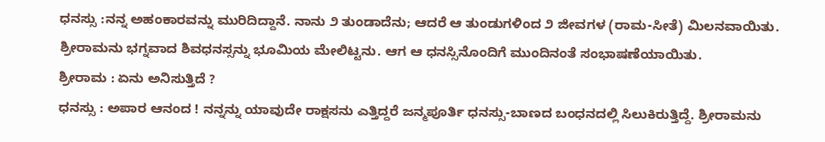ಧನಸ್ಸು :ನನ್ನ ಅಹಂಕಾರವನ್ನು ಮುರಿದಿದ್ದಾನೆ. ನಾನು ೨ ತುಂಡಾದೆನು; ಆದರೆ ಆ ತುಂಡುಗಳಿಂದ ೨ ಜೀವಗಳ (ರಾಮ-ಸೀತೆ) ಮಿಲನವಾಯಿತು.
ಶ್ರೀರಾಮನು ಭಗ್ನವಾದ ಶಿವಧನಸ್ಸನ್ನು ಭೂಮಿಯ ಮೇಲಿಟ್ಟನು. ಆಗ ಆ ಧನಸ್ಸಿನೊಂದಿಗೆ ಮುಂದಿನಂತೆ ಸಂಭಾಷಣೆಯಾಯಿತು.
ಶ್ರೀರಾಮ : ಏನು ಅನಿಸುತ್ತಿದೆ ?
ಧನಸ್ಸು : ಅಪಾರ ಆನಂದ ! ನನ್ನನ್ನು ಯಾವುದೇ ರಾಕ್ಷಸನು ಎತ್ತಿದ್ದರೆ ಜನ್ಮಪೂರ್ತಿ ಧನಸ್ಸು-ಬಾಣದ ಬಂಧನದಲ್ಲಿ ಸಿಲುಕಿರುತ್ತಿದ್ದೆ. ಶ್ರೀರಾಮನು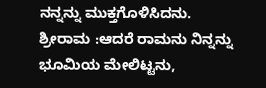ನನ್ನನ್ನು ಮುಕ್ತಗೊಳಿಸಿದನು.
ಶ್ರೀರಾಮ :ಆದರೆ ರಾಮನು ನಿನ್ನನ್ನು ಭೂಮಿಯ ಮೇಲಿಟ್ಟನು,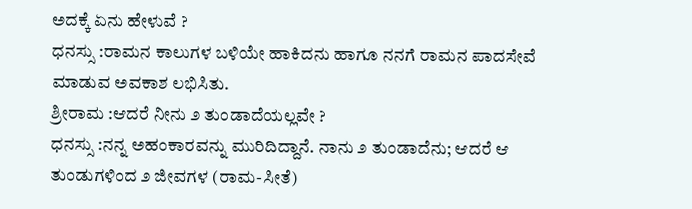ಅದಕ್ಕೆ ಏನು ಹೇಳುವೆ ?
ಧನಸ್ಸು :ರಾಮನ ಕಾಲುಗಳ ಬಳಿಯೇ ಹಾಕಿದನು ಹಾಗೂ ನನಗೆ ರಾಮನ ಪಾದಸೇವೆ ಮಾಡುವ ಅವಕಾಶ ಲಭಿಸಿತು.
ಶ್ರೀರಾಮ :ಆದರೆ ನೀನು ೨ ತುಂಡಾದೆಯಲ್ಲವೇ ?
ಧನಸ್ಸು :ನನ್ನ ಅಹಂಕಾರವನ್ನು ಮುರಿದಿದ್ದಾನೆ. ನಾನು ೨ ತುಂಡಾದೆನು; ಆದರೆ ಆ ತುಂಡುಗಳಿಂದ ೨ ಜೀವಗಳ (ರಾಮ-ಸೀತೆ)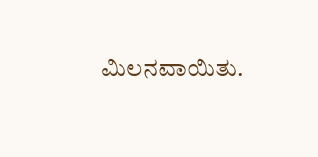ಮಿಲನವಾಯಿತು.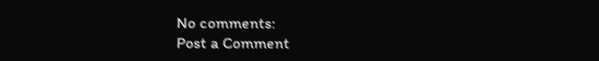No comments:
Post a Comment